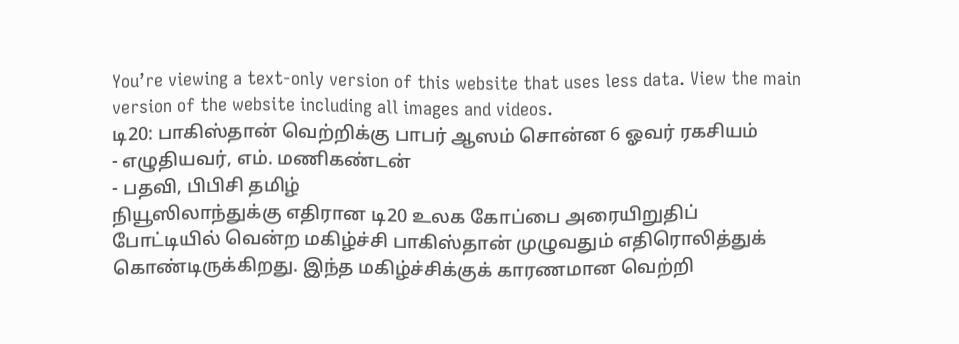You’re viewing a text-only version of this website that uses less data. View the main version of the website including all images and videos.
டி20: பாகிஸ்தான் வெற்றிக்கு பாபர் ஆஸம் சொன்ன 6 ஓவர் ரகசியம்
- எழுதியவர், எம். மணிகண்டன்
- பதவி, பிபிசி தமிழ்
நியூஸிலாந்துக்கு எதிரான டி20 உலக கோப்பை அரையிறுதிப் போட்டியில் வென்ற மகிழ்ச்சி பாகிஸ்தான் முழுவதும் எதிரொலித்துக் கொண்டிருக்கிறது. இந்த மகிழ்ச்சிக்குக் காரணமான வெற்றி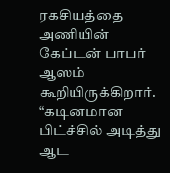ரகசியத்தை அணியின் கேப்டன் பாபர் ஆஸம் கூறியிருக்கிறார்.
“கடினமான பிட்ச்சில் அடித்து ஆட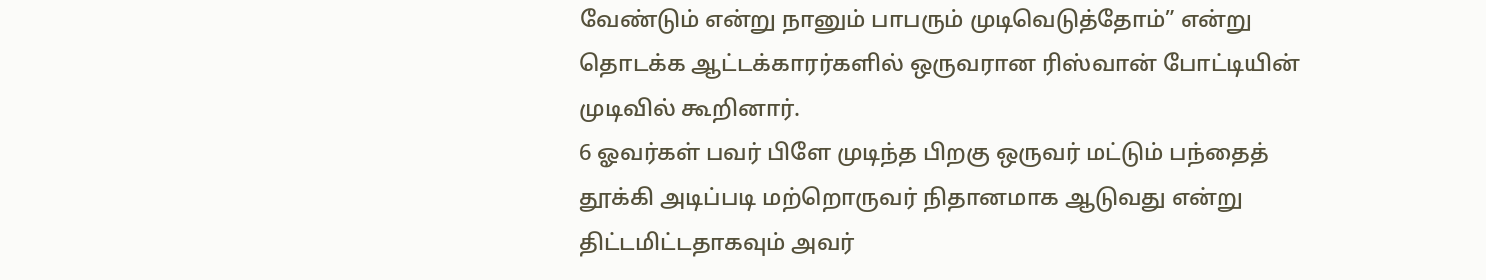வேண்டும் என்று நானும் பாபரும் முடிவெடுத்தோம்” என்று தொடக்க ஆட்டக்காரர்களில் ஒருவரான ரிஸ்வான் போட்டியின் முடிவில் கூறினார்.
6 ஓவர்கள் பவர் பிளே முடிந்த பிறகு ஒருவர் மட்டும் பந்தைத் தூக்கி அடிப்படி மற்றொருவர் நிதானமாக ஆடுவது என்று திட்டமிட்டதாகவும் அவர்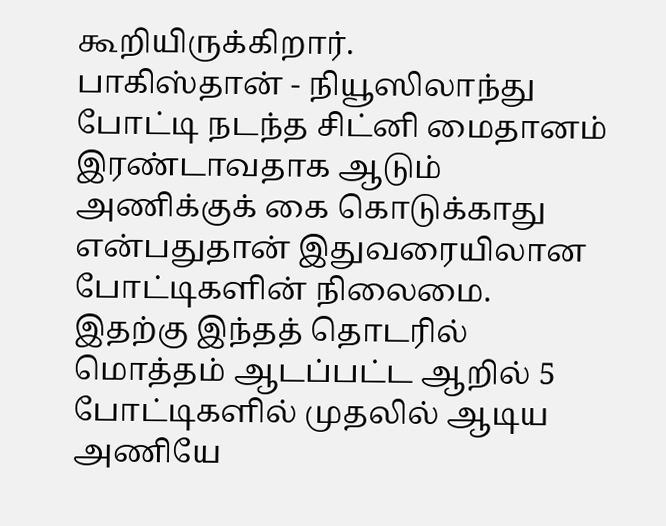கூறியிருக்கிறார்.
பாகிஸ்தான் - நியூஸிலாந்து போட்டி நடந்த சிட்னி மைதானம் இரண்டாவதாக ஆடும் அணிக்குக் கை கொடுக்காது என்பதுதான் இதுவரையிலான போட்டிகளின் நிலைமை.
இதற்கு இந்தத் தொடரில் மொத்தம் ஆடப்பட்ட ஆறில் 5 போட்டிகளில் முதலில் ஆடிய அணியே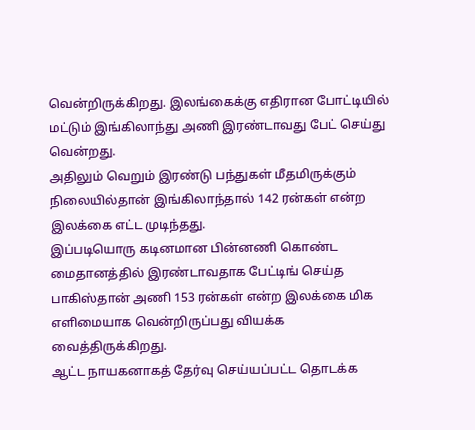வென்றிருக்கிறது. இலங்கைக்கு எதிரான போட்டியில் மட்டும் இங்கிலாந்து அணி இரண்டாவது பேட் செய்து வென்றது.
அதிலும் வெறும் இரண்டு பந்துகள் மீதமிருக்கும் நிலையில்தான் இங்கிலாந்தால் 142 ரன்கள் என்ற இலக்கை எட்ட முடிந்தது.
இப்படியொரு கடினமான பின்னணி கொண்ட மைதானத்தில் இரண்டாவதாக பேட்டிங் செய்த பாகிஸ்தான் அணி 153 ரன்கள் என்ற இலக்கை மிக எளிமையாக வென்றிருப்பது வியக்க வைத்திருக்கிறது.
ஆட்ட நாயகனாகத் தேர்வு செய்யப்பட்ட தொடக்க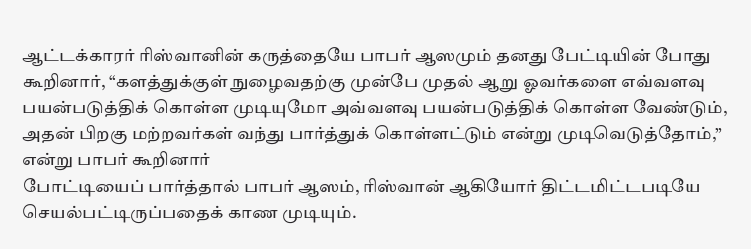ஆட்டக்காரர் ரிஸ்வானின் கருத்தையே பாபர் ஆஸமும் தனது பேட்டியின் போது கூறினார், “களத்துக்குள் நுழைவதற்கு முன்பே முதல் ஆறு ஓவர்களை எவ்வளவு பயன்படுத்திக் கொள்ள முடியுமோ அவ்வளவு பயன்படுத்திக் கொள்ள வேண்டும், அதன் பிறகு மற்றவர்கள் வந்து பார்த்துக் கொள்ளட்டும் என்று முடிவெடுத்தோம்,” என்று பாபர் கூறினார்
போட்டியைப் பார்த்தால் பாபர் ஆஸம், ரிஸ்வான் ஆகியோர் திட்டமிட்டபடியே செயல்பட்டிருப்பதைக் காண முடியும்.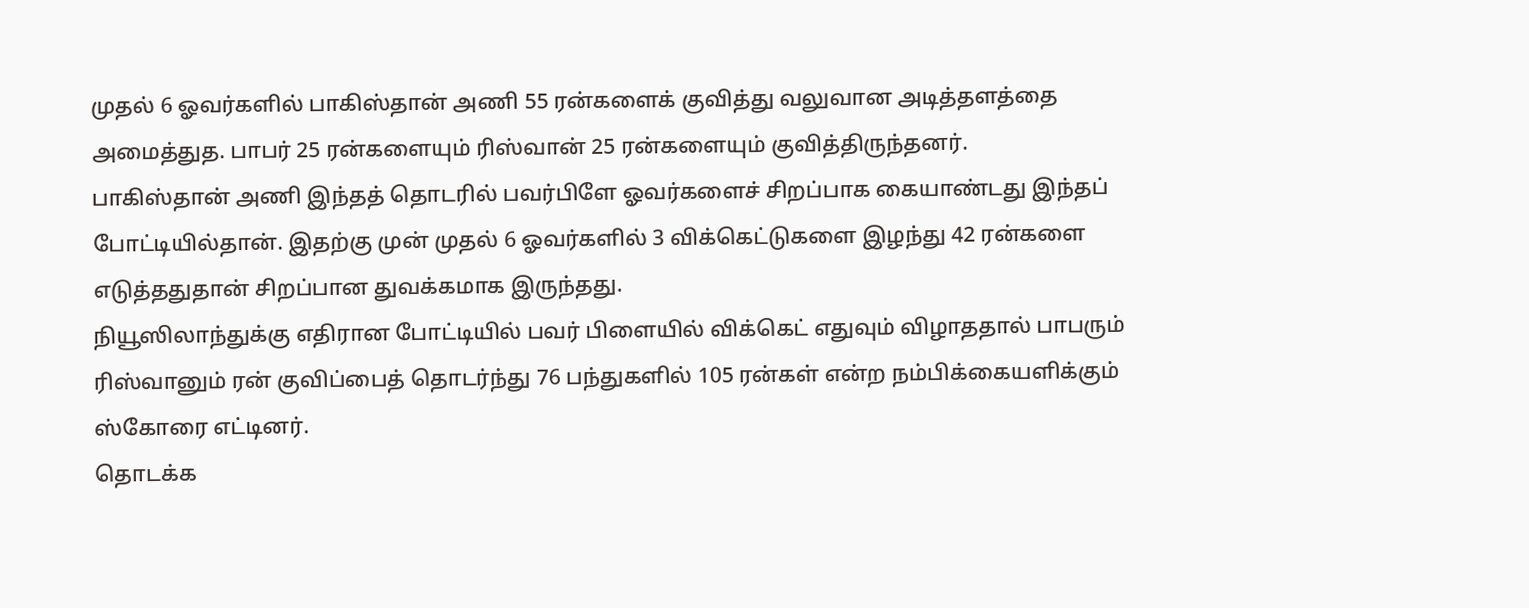முதல் 6 ஓவர்களில் பாகிஸ்தான் அணி 55 ரன்களைக் குவித்து வலுவான அடித்தளத்தை அமைத்துத. பாபர் 25 ரன்களையும் ரிஸ்வான் 25 ரன்களையும் குவித்திருந்தனர்.
பாகிஸ்தான் அணி இந்தத் தொடரில் பவர்பிளே ஓவர்களைச் சிறப்பாக கையாண்டது இந்தப் போட்டியில்தான். இதற்கு முன் முதல் 6 ஓவர்களில் 3 விக்கெட்டுகளை இழந்து 42 ரன்களை எடுத்ததுதான் சிறப்பான துவக்கமாக இருந்தது.
நியூஸிலாந்துக்கு எதிரான போட்டியில் பவர் பிளையில் விக்கெட் எதுவும் விழாததால் பாபரும் ரிஸ்வானும் ரன் குவிப்பைத் தொடர்ந்து 76 பந்துகளில் 105 ரன்கள் என்ற நம்பிக்கையளிக்கும் ஸ்கோரை எட்டினர்.
தொடக்க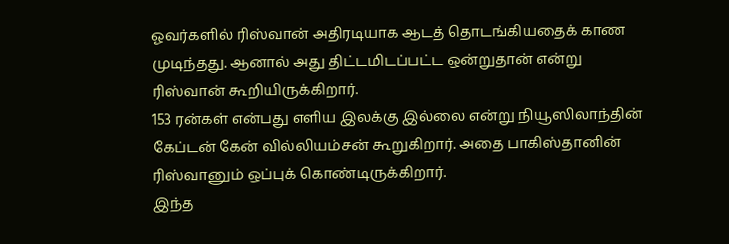ஓவர்களில் ரிஸ்வான் அதிரடியாக ஆடத் தொடங்கியதைக் காண முடிந்தது. ஆனால் அது திட்டமிடப்பட்ட ஒன்றுதான் என்று ரிஸ்வான் கூறியிருக்கிறார்.
153 ரன்கள் என்பது எளிய இலக்கு இல்லை என்று நியூஸிலாந்தின் கேப்டன் கேன் வில்லியம்சன் கூறுகிறார். அதை பாகிஸ்தானின் ரிஸ்வானும் ஒப்புக் கொண்டிருக்கிறார்.
இந்த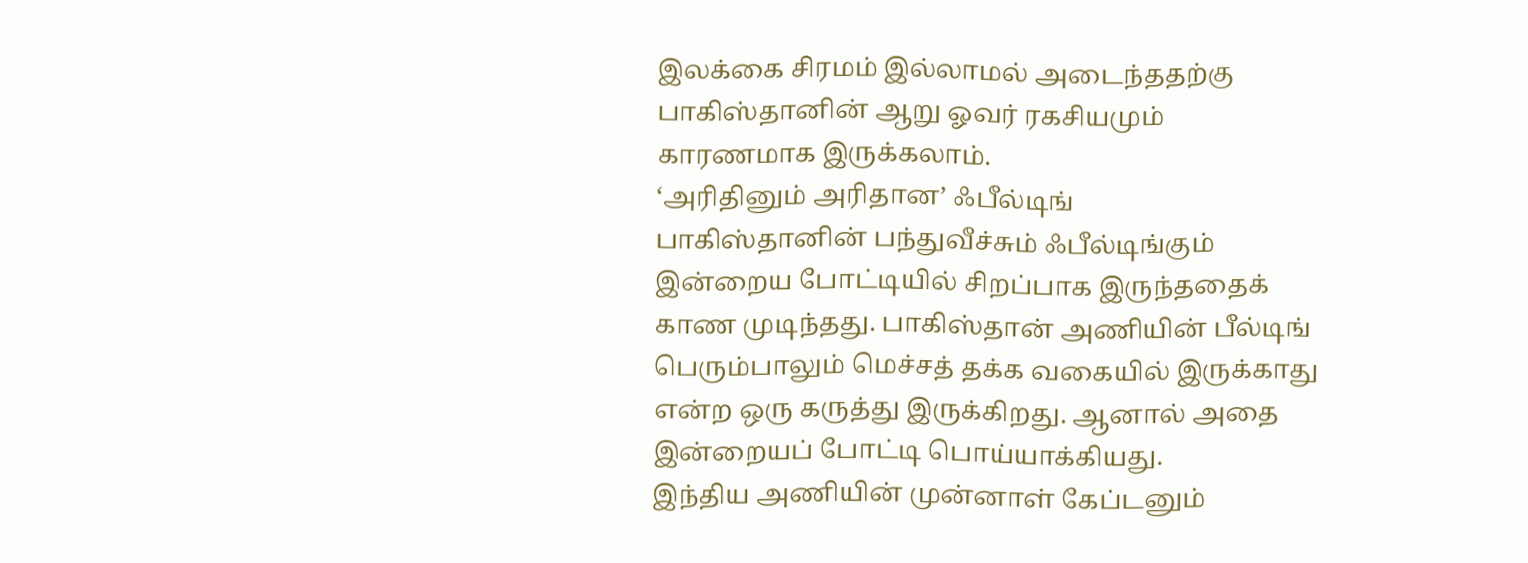இலக்கை சிரமம் இல்லாமல் அடைந்ததற்கு பாகிஸ்தானின் ஆறு ஓவர் ரகசியமும் காரணமாக இருக்கலாம்.
‘அரிதினும் அரிதான’ ஃபீல்டிங்
பாகிஸ்தானின் பந்துவீச்சும் ஃபீல்டிங்கும் இன்றைய போட்டியில் சிறப்பாக இருந்ததைக் காண முடிந்தது. பாகிஸ்தான் அணியின் பீல்டிங் பெரும்பாலும் மெச்சத் தக்க வகையில் இருக்காது என்ற ஒரு கருத்து இருக்கிறது. ஆனால் அதை இன்றையப் போட்டி பொய்யாக்கியது.
இந்திய அணியின் முன்னாள் கேப்டனும்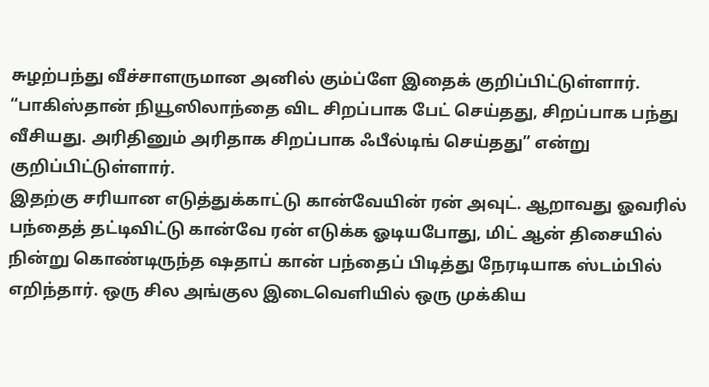சுழற்பந்து வீச்சாளருமான அனில் கும்ப்ளே இதைக் குறிப்பிட்டுள்ளார். “பாகிஸ்தான் நியூஸிலாந்தை விட சிறப்பாக பேட் செய்தது, சிறப்பாக பந்து வீசியது. அரிதினும் அரிதாக சிறப்பாக ஃபீல்டிங் செய்தது” என்று குறிப்பிட்டுள்ளார்.
இதற்கு சரியான எடுத்துக்காட்டு கான்வேயின் ரன் அவுட். ஆறாவது ஓவரில் பந்தைத் தட்டிவிட்டு கான்வே ரன் எடுக்க ஓடியபோது, மிட் ஆன் திசையில் நின்று கொண்டிருந்த ஷதாப் கான் பந்தைப் பிடித்து நேரடியாக ஸ்டம்பில் எறிந்தார். ஒரு சில அங்குல இடைவெளியில் ஒரு முக்கிய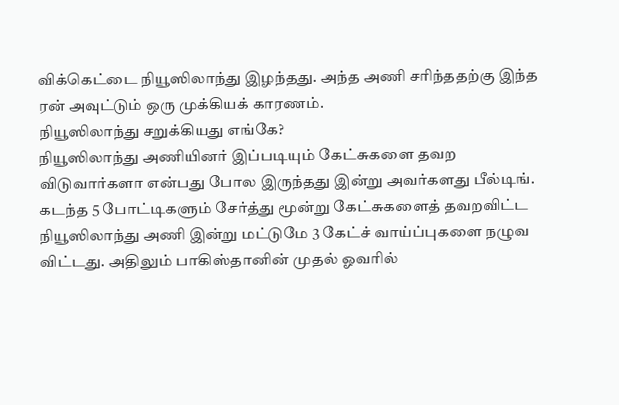விக்கெட்டை நியூஸிலாந்து இழந்தது. அந்த அணி சரிந்ததற்கு இந்த ரன் அவுட்டும் ஒரு முக்கியக் காரணம்.
நியூஸிலாந்து சறுக்கியது எங்கே?
நியூஸிலாந்து அணியினர் இப்படியும் கேட்சுகளை தவற விடுவார்களா என்பது போல இருந்தது இன்று அவர்களது பீல்டிங். கடந்த 5 போட்டிகளும் சேர்த்து மூன்று கேட்சுகளைத் தவறவிட்ட நியூஸிலாந்து அணி இன்று மட்டுமே 3 கேட்ச் வாய்ப்புகளை நழுவ விட்டது. அதிலும் பாகிஸ்தானின் முதல் ஓவரில்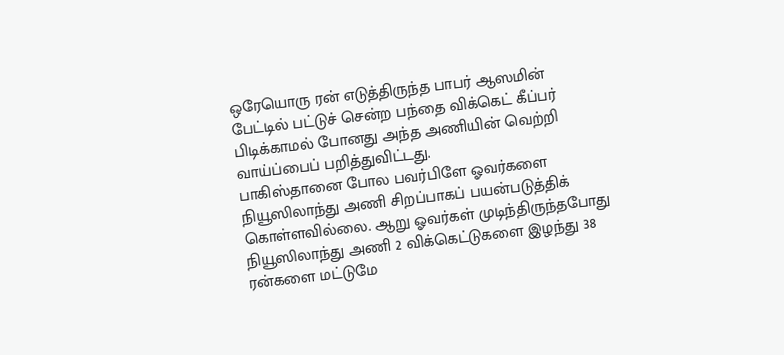ஒரேயொரு ரன் எடுத்திருந்த பாபர் ஆஸமின் பேட்டில் பட்டுச் சென்ற பந்தை விக்கெட் கீப்பர் பிடிக்காமல் போனது அந்த அணியின் வெற்றி வாய்ப்பைப் பறித்துவிட்டது.
பாகிஸ்தானை போல பவர்பிளே ஓவர்களை நியூஸிலாந்து அணி சிறப்பாகப் பயன்படுத்திக் கொள்ளவில்லை. ஆறு ஓவர்கள் முடிந்திருந்தபோது நியூஸிலாந்து அணி 2 விக்கெட்டுகளை இழந்து 38 ரன்களை மட்டுமே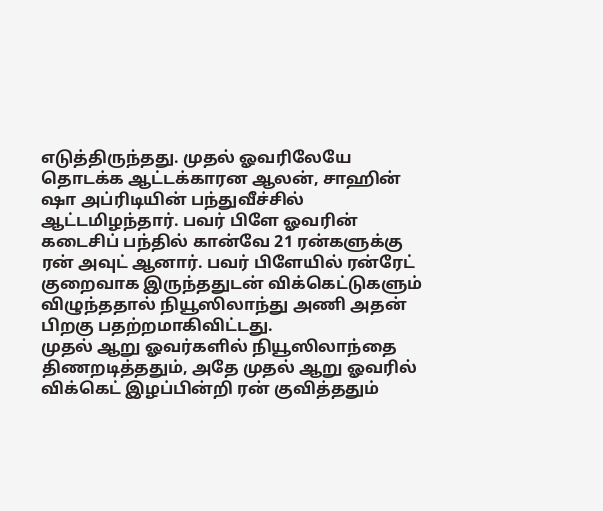எடுத்திருந்தது. முதல் ஓவரிலேயே தொடக்க ஆட்டக்காரன ஆலன், சாஹின் ஷா அப்ரிடியின் பந்துவீச்சில் ஆட்டமிழந்தார். பவர் பிளே ஓவரின் கடைசிப் பந்தில் கான்வே 21 ரன்களுக்கு ரன் அவுட் ஆனார். பவர் பிளேயில் ரன்ரேட் குறைவாக இருந்ததுடன் விக்கெட்டுகளும் விழுந்ததால் நியூஸிலாந்து அணி அதன் பிறகு பதற்றமாகிவிட்டது.
முதல் ஆறு ஓவர்களில் நியூஸிலாந்தை திணறடித்ததும், அதே முதல் ஆறு ஓவரில் விக்கெட் இழப்பின்றி ரன் குவித்ததும்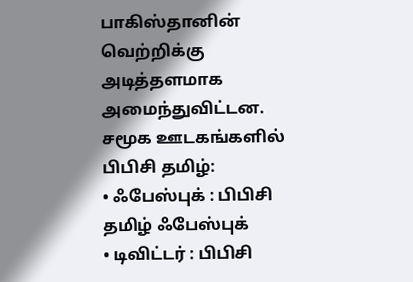பாகிஸ்தானின் வெற்றிக்கு அடித்தளமாக அமைந்துவிட்டன.
சமூக ஊடகங்களில் பிபிசி தமிழ்:
• ஃபேஸ்புக் : பிபிசி தமிழ் ஃபேஸ்புக்
• டிவிட்டர் : பிபிசி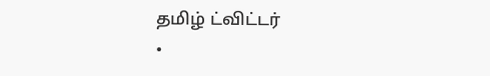தமிழ் ட்விட்டர்
•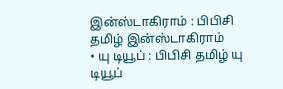இன்ஸ்டாகிராம் : பிபிசி தமிழ் இன்ஸ்டாகிராம்
• யு டியூப் : பிபிசி தமிழ் யு டியூப்